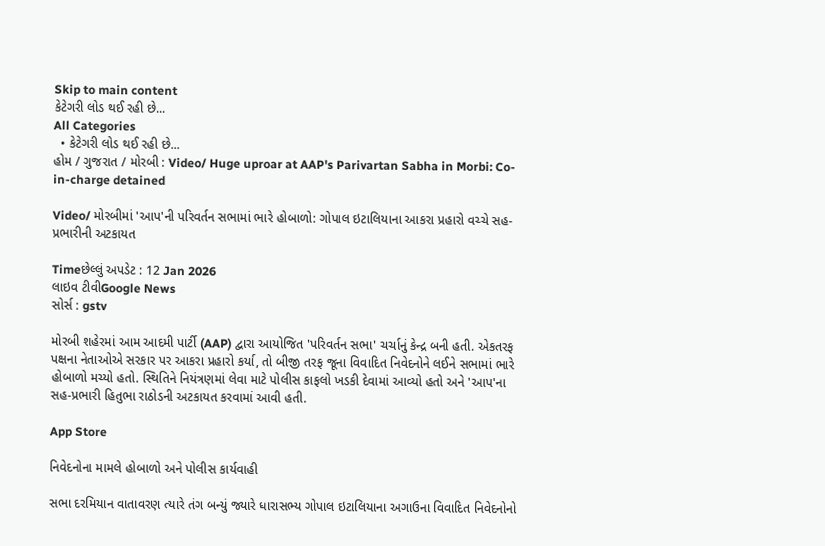Skip to main content
કેટેગરી લોડ થઈ રહી છે...
All Categories
  • કેટેગરી લોડ થઈ રહી છે...
હોમ / ગુજરાત / મોરબી : Video/ Huge uproar at AAP's Parivartan Sabha in Morbi: Co-in-charge detained

Video/ મોરબીમાં 'આપ'ની પરિવર્તન સભામાં ભારે હોબાળો: ગોપાલ ઇટાલિયાના આકરા પ્રહારો વચ્ચે સહ-પ્રભારીની અટકાયત

Timeછેલ્લું અપડેટ : 12 Jan 2026
લાઇવ ટીવીGoogle News
સોર્સ : gstv

મોરબી શહેરમાં આમ આદમી પાર્ટી (AAP) દ્વારા આયોજિત 'પરિવર્તન સભા' ચર્ચાનું કેન્દ્ર બની હતી. એકતરફ પક્ષના નેતાઓએ સરકાર પર આકરા પ્રહારો કર્યા, તો બીજી તરફ જૂના વિવાદિત નિવેદનોને લઈને સભામાં ભારે હોબાળો મચ્યો હતો. સ્થિતિને નિયંત્રણમાં લેવા માટે પોલીસ કાફલો ખડકી દેવામાં આવ્યો હતો અને 'આપ'ના સહ-પ્રભારી હિતુભા રાઠોડની અટકાયત કરવામાં આવી હતી.

App Store

નિવેદનોના મામલે હોબાળો અને પોલીસ કાર્યવાહી

સભા દરમિયાન વાતાવરણ ત્યારે તંગ બન્યું જ્યારે ધારાસભ્ય ગોપાલ ઇટાલિયાના અગાઉના વિવાદિત નિવેદનોનો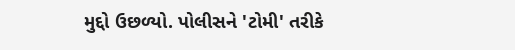મુદ્દો ઉછળ્યો. પોલીસને 'ટોમી' તરીકે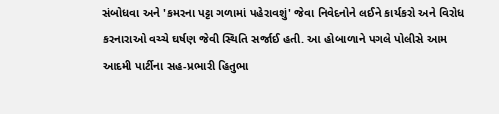સંબોધવા અને 'કમરના પટ્ટા ગળામાં પહેરાવશું' જેવા નિવેદનોને લઈને કાર્યકરો અને વિરોધ કરનારાઓ વચ્ચે ઘર્ષણ જેવી સ્થિતિ સર્જાઈ હતી. આ હોબાળાને પગલે પોલીસે આમ આદમી પાર્ટીના સહ-પ્રભારી હિતુભા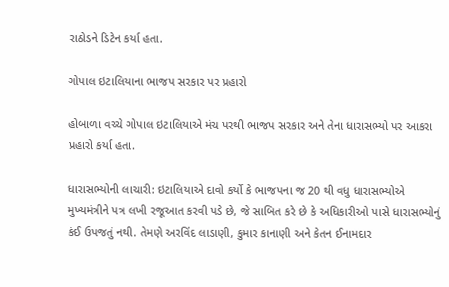રાઠોડને ડિટેન કર્યા હતા.

ગોપાલ ઇટાલિયાના ભાજપ સરકાર પર પ્રહારો

હોબાળા વચ્ચે ગોપાલ ઇટાલિયાએ મંચ પરથી ભાજપ સરકાર અને તેના ધારાસભ્યો પર આકરા પ્રહારો કર્યા હતા.

ધારાસભ્યોની લાચારી: ઇટાલિયાએ દાવો કર્યો કે ભાજપના જ 20 થી વધુ ધારાસભ્યોએ મુખ્યમંત્રીને પત્ર લખી રજૂઆત કરવી પડે છે, જે સાબિત કરે છે કે અધિકારીઓ પાસે ધારાસભ્યોનું કંઈ ઉપજતું નથી. તેમણે અરવિંદ લાડાણી, કુમાર કાનાણી અને કેતન ઈનામદાર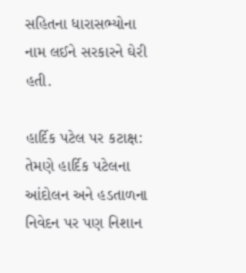સહિતના ધારાસભ્યોના નામ લઈને સરકારને ઘેરી હતી.

હાર્દિક પટેલ પર કટાક્ષ: તેમણે હાર્દિક પટેલના આંદોલન અને હડતાળના નિવેદન પર પણ નિશાન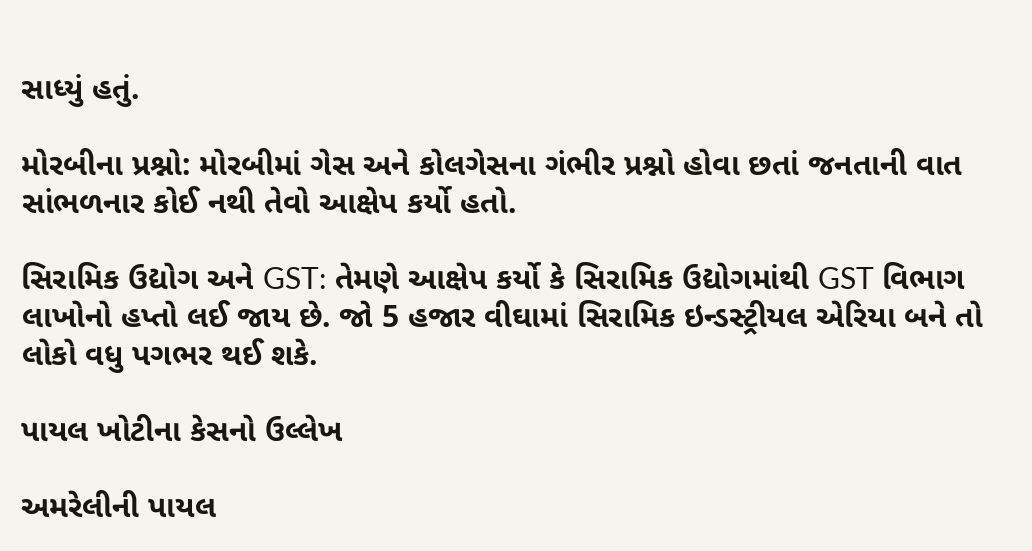સાધ્યું હતું.

મોરબીના પ્રશ્નો: મોરબીમાં ગેસ અને કોલગેસના ગંભીર પ્રશ્નો હોવા છતાં જનતાની વાત સાંભળનાર કોઈ નથી તેવો આક્ષેપ કર્યો હતો.

સિરામિક ઉદ્યોગ અને GST: તેમણે આક્ષેપ કર્યો કે સિરામિક ઉદ્યોગમાંથી GST વિભાગ લાખોનો હપ્તો લઈ જાય છે. જો 5 હજાર વીઘામાં સિરામિક ઇન્ડસ્ટ્રીયલ એરિયા બને તો લોકો વધુ પગભર થઈ શકે.

પાયલ ખોટીના કેસનો ઉલ્લેખ

અમરેલીની પાયલ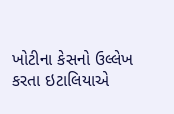ખોટીના કેસનો ઉલ્લેખ કરતા ઇટાલિયાએ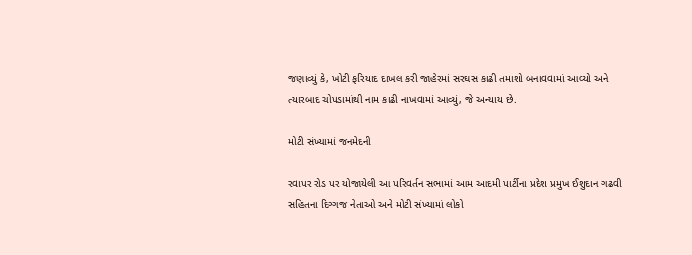જણાવ્યું કે, ખોટી ફરિયાદ દાખલ કરી જાહેરમાં સરઘસ કાઢી તમાશો બનાવવામાં આવ્યો અને ત્યારબાદ ચોપડામાંથી નામ કાઢી નાખવામાં આવ્યું, જે અન્યાય છે.

મોટી સંખ્યામાં જનમેદની

રવાપર રોડ પર યોજાયેલી આ પરિવર્તન સભામાં આમ આદમી પાર્ટીના પ્રદેશ પ્રમુખ ઈશુદાન ગઢવી સહિતના દિગ્ગજ નેતાઓ અને મોટી સંખ્યામાં લોકો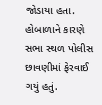જોડાયા હતા. હોબાળાને કારણે સભા સ્થળ પોલીસ છાવણીમાં ફેરવાઈ ગયું હતું.